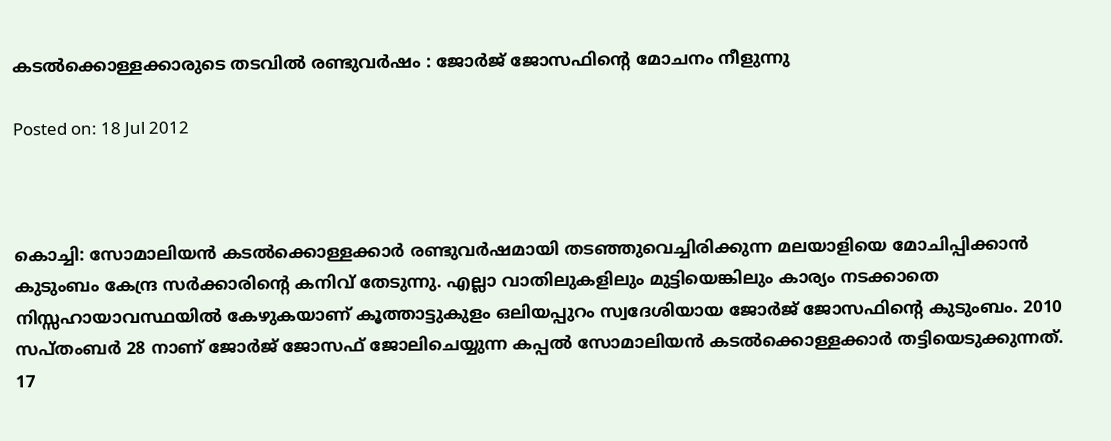കടല്‍ക്കൊള്ളക്കാരുടെ തടവില്‍ രണ്ടുവര്‍ഷം : ജോര്‍ജ് ജോസഫിന്റെ മോചനം നീളുന്നു

Posted on: 18 Jul 2012



കൊച്ചി: സോമാലിയന്‍ കടല്‍ക്കൊള്ളക്കാര്‍ രണ്ടുവര്‍ഷമായി തടഞ്ഞുവെച്ചിരിക്കുന്ന മലയാളിയെ മോചിപ്പിക്കാന്‍ കുടുംബം കേന്ദ്ര സര്‍ക്കാരിന്റെ കനിവ് തേടുന്നു. എല്ലാ വാതിലുകളിലും മുട്ടിയെങ്കിലും കാര്യം നടക്കാതെ നിസ്സഹായാവസ്ഥയില്‍ കേഴുകയാണ് കൂത്താട്ടുകുളം ഒലിയപ്പുറം സ്വദേശിയായ ജോര്‍ജ് ജോസഫിന്റെ കുടുംബം. 2010 സപ്തംബര്‍ 28 നാണ് ജോര്‍ജ് ജോസഫ് ജോലിചെയ്യുന്ന കപ്പല്‍ സോമാലിയന്‍ കടല്‍ക്കൊള്ളക്കാര്‍ തട്ടിയെടുക്കുന്നത്. 17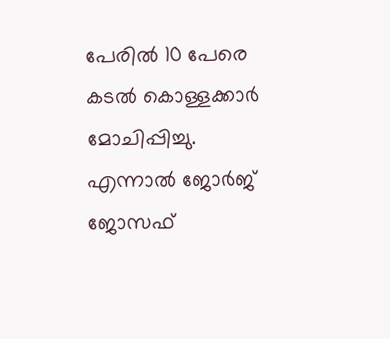പേരില്‍ 10 പേരെ കടല്‍ കൊള്ളക്കാര്‍ മോചിപ്പിച്ചു. എന്നാല്‍ ജോര്‍ജ് ജോസഫ്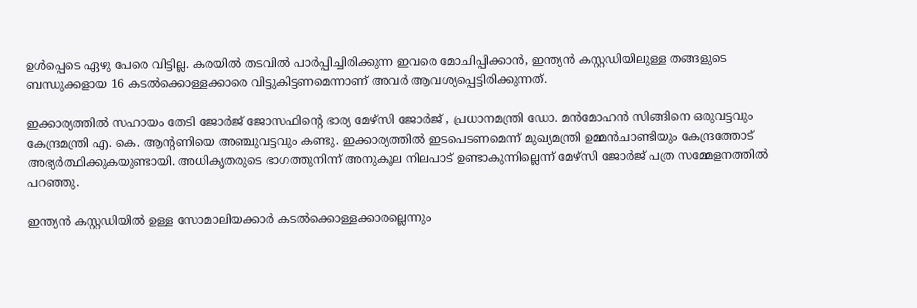ഉള്‍പ്പെടെ ഏഴു പേരെ വിട്ടില്ല. കരയില്‍ തടവില്‍ പാര്‍പ്പിച്ചിരിക്കുന്ന ഇവരെ മോചിപ്പിക്കാന്‍, ഇന്ത്യന്‍ കസ്റ്റഡിയിലുള്ള തങ്ങളുടെ ബന്ധുക്കളായ 16 കടല്‍ക്കൊള്ളക്കാരെ വിട്ടുകിട്ടണമെന്നാണ് അവര്‍ ആവശ്യപ്പെട്ടിരിക്കുന്നത്.

ഇക്കാര്യത്തില്‍ സഹായം തേടി ജോര്‍ജ് ജോസഫിന്റെ ഭാര്യ മേഴ്‌സി ജോര്‍ജ് , പ്രധാനമന്ത്രി ഡോ. മന്‍മോഹന്‍ സിങ്ങിനെ ഒരുവട്ടവും കേന്ദ്രമന്ത്രി എ. കെ. ആന്റണിയെ അഞ്ചുവട്ടവും കണ്ടു. ഇക്കാര്യത്തില്‍ ഇടപെടണമെന്ന് മുഖ്യമന്ത്രി ഉമ്മന്‍ചാണ്ടിയും കേന്ദ്രത്തോട് അഭ്യര്‍ത്ഥിക്കുകയുണ്ടായി. അധികൃതരുടെ ഭാഗത്തുനിന്ന് അനുകൂല നിലപാട് ഉണ്ടാകുന്നില്ലെന്ന് മേഴ്‌സി ജോര്‍ജ് പത്ര സമ്മേളനത്തില്‍ പറഞ്ഞു.

ഇന്ത്യന്‍ കസ്റ്റഡിയില്‍ ഉള്ള സോമാലിയക്കാര്‍ കടല്‍ക്കൊള്ളക്കാരല്ലെന്നും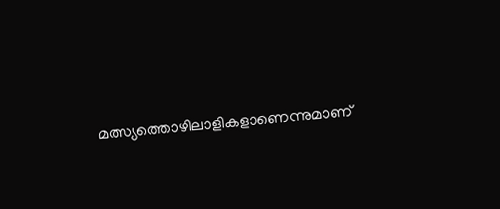മത്സ്യത്തൊഴിലാളികളാണെന്നുമാണ്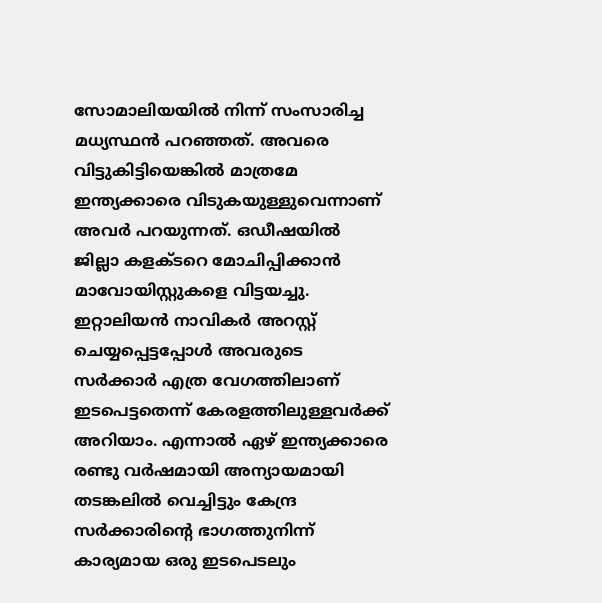സോമാലിയയില്‍ നിന്ന് സംസാരിച്ച മധ്യസ്ഥന്‍ പറഞ്ഞത്. അവരെ വിട്ടുകിട്ടിയെങ്കില്‍ മാത്രമേ ഇന്ത്യക്കാരെ വിടുകയുള്ളുവെന്നാണ് അവര്‍ പറയുന്നത്. ഒഡീഷയില്‍ ജില്ലാ കളക്ടറെ മോചിപ്പിക്കാന്‍ മാവോയിസ്റ്റുകളെ വിട്ടയച്ചു. ഇറ്റാലിയന്‍ നാവികര്‍ അറസ്റ്റ് ചെയ്യപ്പെട്ടപ്പോള്‍ അവരുടെ സര്‍ക്കാര്‍ എത്ര വേഗത്തിലാണ് ഇടപെട്ടതെന്ന് കേരളത്തിലുള്ളവര്‍ക്ക് അറിയാം. എന്നാല്‍ ഏഴ് ഇന്ത്യക്കാരെ രണ്ടു വര്‍ഷമായി അന്യായമായി തടങ്കലില്‍ വെച്ചിട്ടും കേന്ദ്ര സര്‍ക്കാരിന്റെ ഭാഗത്തുനിന്ന് കാര്യമായ ഒരു ഇടപെടലും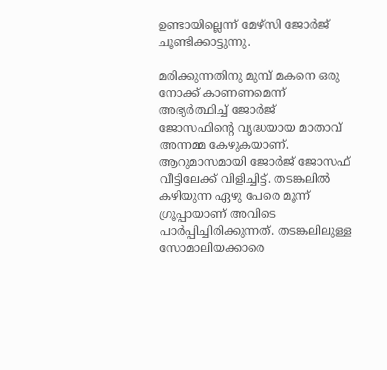ഉണ്ടായില്ലെന്ന് മേഴ്‌സി ജോര്‍ജ് ചൂണ്ടിക്കാട്ടുന്നു.

മരിക്കുന്നതിനു മുമ്പ് മകനെ ഒരു നോക്ക് കാണണമെന്ന് അഭ്യര്‍ത്ഥിച്ച് ജോര്‍ജ് ജോസഫിന്റെ വൃദ്ധയായ മാതാവ് അന്നമ്മ കേഴുകയാണ്. ആറുമാസമായി ജോര്‍ജ് ജോസഫ് വീട്ടിലേക്ക് വിളിച്ചിട്ട്. തടങ്കലില്‍ കഴിയുന്ന ഏഴു പേരെ മൂന്ന് ഗ്രൂപ്പായാണ് അവിടെ പാര്‍പ്പിച്ചിരിക്കുന്നത്. തടങ്കലിലുള്ള സോമാലിയക്കാരെ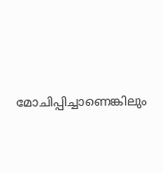മോചിപ്പിച്ചാണെങ്കിലും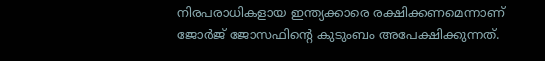നിരപരാധികളായ ഇന്ത്യക്കാരെ രക്ഷിക്കണമെന്നാണ് ജോര്‍ജ് ജോസഫിന്റെ കുടുംബം അപേക്ഷിക്കുന്നത്.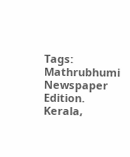Tags:  Mathrubhumi Newspaper Edition. Kerala,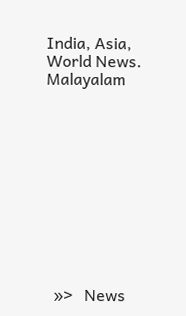India, Asia, World News. Malayalam











  »>   News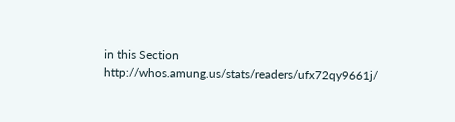in this Section
http://whos.amung.us/stats/readers/ufx72qy9661j/